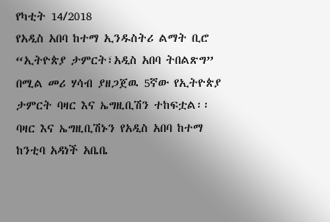የካቲት 14/2018
የአዲስ አበባ ከተማ ኢንዱስትሪ ልማት ቢሮ “ኢትዮጵያ ታምርት፣አዲስ አበባ ትበልጽግ” በሚል መሪ ሃሳብ ያዘጋጀዉ 5ኛው የኢትዮጵያ ታምርት ባዛር እና ኤግዚቢሽን ተከፍቷል፡፡
ባዛር እና ኤግዚቢሽኑን የአዲስ አበባ ከተማ ከንቲባ አዳነች አቤቤ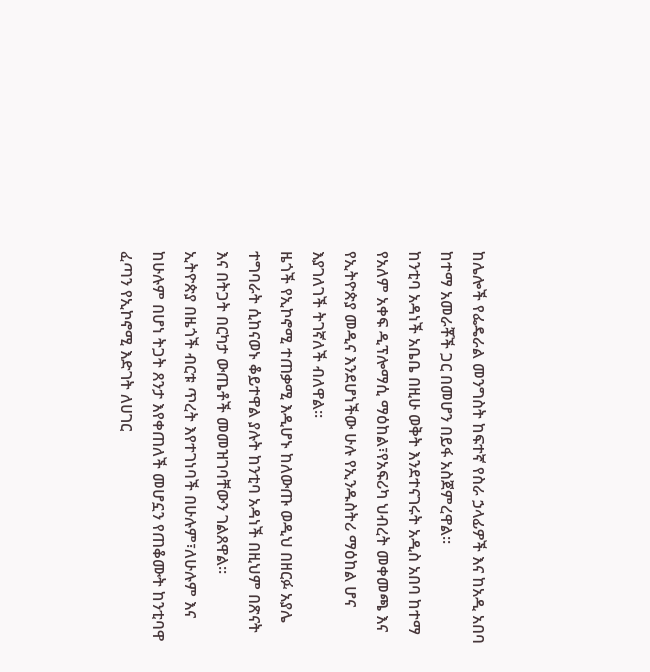ከሌሎች የፌዴራል መንግስት ከፍተኛ የስራ ኃላፊዎች እና ከአዲ አበባ ከተማ አመራቾች ጋር በመሆን በይፋ አስጀምረዋል፡፡
ከንቲባ አዳነች አቤቤ በዚሁ ወቅት እንደተናገሩት አዲስ አበባ ከተማ የአለም አቀፍ ዲፕሎማሲ ማዕከል፣የአፍሪካ ህብረት መቀመጫ እና የኢትዮጵያ መዲና እንደሆነችው ሁሉ የኢንዱስትሪ ማዕከል ሆና እያገለገች ትገኛለች ብለዋል፡፡
ዜጎች የኢኮኖሚ ተጠቃሚ እዲሆኑ ከለውጡ ወዲህ በዘርፉ አያሌ ተግባራት ሲከናወኑ ቆይተዋል ያሉት ከንቲባ አዳነች በዚህም በጽናት እና በትጋት በርካታ ውጤቶች መመዝገባቸውን ገልጸዋል፡፡
ኢትዮጵያ በዜጎች ብርቱ ጥረት እየተገነባች በሁሉም፣ለሁሉም እና ከሁሉም በሆነ ትጋት ጸንታ እየቀጠለች መሆኗን የጠቆሙት ከንቲባዋ ፈጣን የኢኮኖሚ እድገት ለሀገር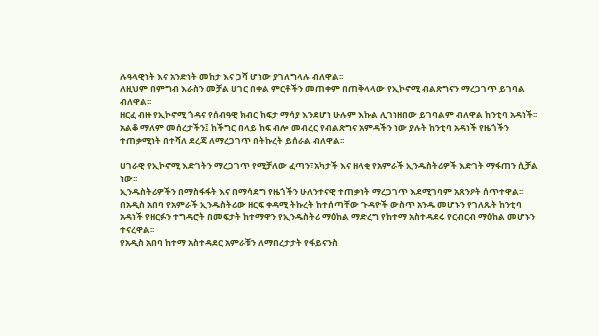ሉዓላዊነት እና አንድነት መከታ እና ጋሻ ሆነው ያገለግላሉ ብለዋል፡፡
ለዚህም በምግብ እራስን መቻል ሀገር በቀል ምርቶችን መጠቀም በጠቅላላው የኢኮኖሚ ብልጽግናን ማረጋገጥ ይገባል ብለዋል፡፡
ዘርፈ ብዙ የኢኮኖሚ ጎዳና የሰብዓዊ ክብር ከፍታ ማሳያ እንደሆነ ሁሉም እኩል ሊገነዘበው ይገባልም ብለዋል ከንቲባ አዳነች፡፡
አልቆ ማለም መሰረታችን፤ ከችግር በላይ ከፍ ብሎ መብረር የብልጽግና አምዳችን ነው ያሉት ከንቲባ አዳነች የዜጎችን ተጠቃሚነት በተሻለ ደረጃ ለማረጋገጥ በትኩረት ይሰራል ብለዋል፡፡

ሀገራዊ የኢኮኖሚ እድገትን ማረጋገጥ የሚቻለው ፈጣን፣አካታች እና ዘላቂ የአምራች ኢንዱስትሪዎች እድገት ማፋጠን ሲቻል ነው፡፡
ኢንዱስትሪዎችን በማስፋፋት እና በማሳደግ የዜጎችን ሁለንተናዊ ተጠቃነት ማረጋገጥ እደሚገባም አጸንዖት ሰጥተዋል፡፡
በአዲስ አበባ የአምራች ኢንዱስትሪው ዘርፍ ቀዳሚ ትኩረት ከተሰጣቸው ጉዳዮች ውስጥ አንዱ መሆኑን የገለጹት ከንቲባ አዳነች የዘርፉን ተግዳሮት በመፍታት ከተማዋን የኢንዱስትሪ ማዕከል ማድረግ የከተማ አስተዳደሩ የርብርብ ማዕከል መሆኑን ተናረዋል፡፡
የአዲስ አበባ ከተማ አስተዳደር አምራቹን ለማበረታታት የፋይናንስ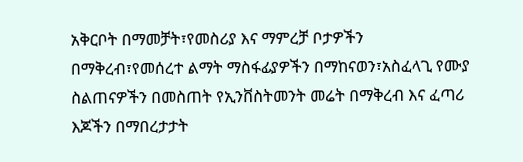አቅርቦት በማመቻት፣የመስሪያ እና ማምረቻ ቦታዎችን በማቅረብ፣የመሰረተ ልማት ማስፋፊያዎችን በማከናወን፣አስፈላጊ የሙያ ስልጠናዎችን በመስጠት የኢንቨስትመንት መሬት በማቅረብ እና ፈጣሪ እጆችን በማበረታታት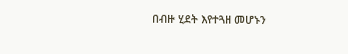በብዙ ሂደት እየተጓዘ መሆኑን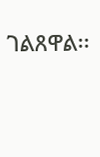ገልጸዋል፡፡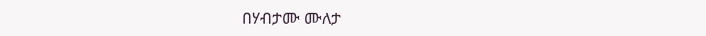በሃብታሙ ሙለታ